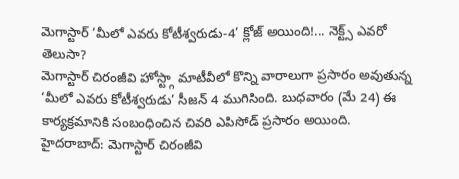మెగాస్టార్ ‘మీలో ఎవరు కోటీశ్వరుడు-4’ క్లోజ్ అయింది!... నెక్ట్స్ ఎవరో తెలుసా?
మెగాస్టార్ చిరంజీవి హోస్ట్గా మాటీవీలో కొన్ని వారాలుగా ప్రసారం అవుతున్న ‘మీలో ఎవరు కోటీశ్వరుడు’ సీజన్ 4 ముగిసింది. బుధవారం (మే 24) ఈ కార్యక్రమానికి సంబంధించిన చివరి ఎపిసోడ్ ప్రసారం అయింది.
హైదరాబాద్: మెగాస్టార్ చిరంజీవి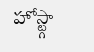హోస్ట్గా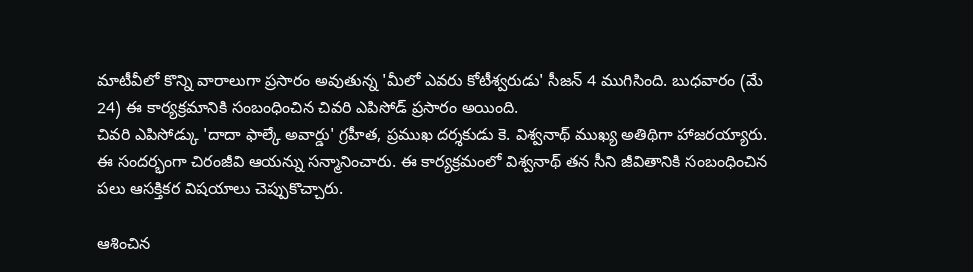మాటీవీలో కొన్ని వారాలుగా ప్రసారం అవుతున్న 'మీలో ఎవరు కోటీశ్వరుడు' సీజన్ 4 ముగిసింది. బుధవారం (మే 24) ఈ కార్యక్రమానికి సంబంధించిన చివరి ఎపిసోడ్ ప్రసారం అయింది.
చివరి ఎపిసోడ్కు 'దాదా ఫాల్కే అవార్డు' గ్రహీత, ప్రముఖ దర్శకుడు కె. విశ్వనాథ్ ముఖ్య అతిథిగా హాజరయ్యారు. ఈ సందర్భంగా చిరంజీవి ఆయన్ను సన్మానించారు. ఈ కార్యక్రమంలో విశ్వనాథ్ తన సీని జీవితానికి సంబంధించిన పలు ఆసక్తికర విషయాలు చెప్పుకొచ్చారు.

ఆశించిన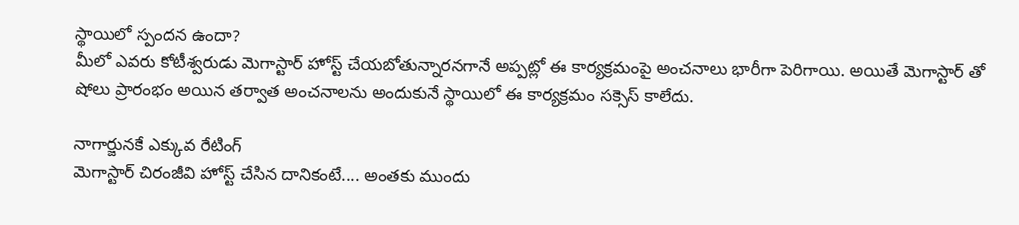స్థాయిలో స్పందన ఉందా?
మీలో ఎవరు కోటీశ్వరుడు మెగాస్టార్ హోస్ట్ చేయబోతున్నారనగానే అప్పట్లో ఈ కార్యక్రమంపై అంచనాలు భారీగా పెరిగాయి. అయితే మెగాస్టార్ తో షోలు ప్రారంభం అయిన తర్వాత అంచనాలను అందుకునే స్థాయిలో ఈ కార్యక్రమం సక్సెస్ కాలేదు.

నాగార్జునకే ఎక్కువ రేటింగ్
మెగాస్టార్ చిరంజీవి హోస్ట్ చేసిన దానికంటే.... అంతకు ముందు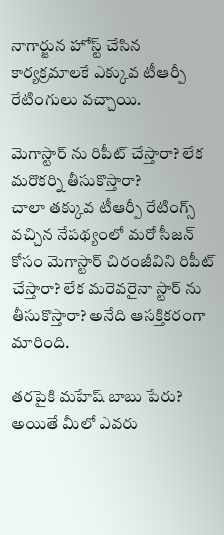నాగార్జున హోస్ట్ చేసిన కార్యక్రమాలకే ఎక్కువ టీఆర్పీ రేటింగులు వచ్చాయి.

మెగాస్టార్ ను రిపీట్ చేస్తారా? లేక మరొకర్ని తీసుకొస్తారా?
చాలా తక్కువ టీఆర్పీ రేటింగ్స్ వచ్చిన నేపథ్యంలో మరో సీజన్ కోసం మెగాస్టార్ చిరంజీవిని రిపీట్ చేస్తారా? లేక మరెవరైనా స్టార్ ను తీసుకొస్తారా? అనేది ఆసక్తికరంగా మారింది.

తరపైకి మహేష్ బాబు పేరు?
అయితే మీలో ఎవరు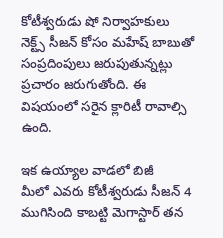కోటీశ్వరుడు షో నిర్వాహకులు నెక్ట్స్ సీజన్ కోసం మహేష్ బాబుతో సంప్రదింపులు జరుపుతున్నట్లు ప్రచారం జరుగుతోంది. ఈ విషయంలో సరైన క్లారిటీ రావాల్సి ఉంది.

ఇక ఉయ్యాల వాడలో బిజీ
మీలో ఎవరు కోటీశ్వరుడు సీజన్ 4 ముగిసింది కాబట్టి మెగాస్టార్ తన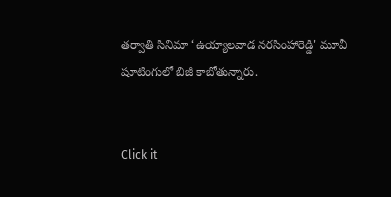తర్వాతి సినిమా ‘ఉయ్యాలవాడ నరసింహారెడ్డి' మూవీ షూటింగులో బిజీ కాబోతున్నారు.


Click it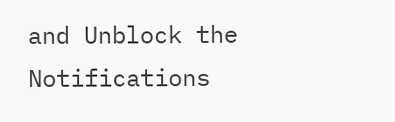and Unblock the Notifications